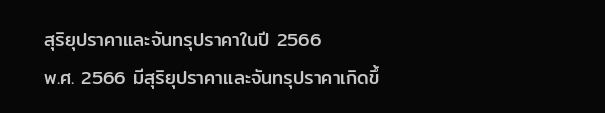สุริยุปราคาและจันทรุปราคาในปี 2566
พ.ศ. 2566 มีสุริยุปราคาและจันทรุปราคาเกิดขึ้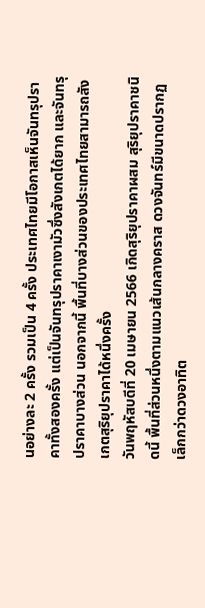นอย่างละ 2 ครั้ง รวมเป็น 4 ครั้ง ประเทศไทยมีโอกาสเห็นจันทรุปราคาทั้งสองครั้ง แต่เป็นจันทรุปราคาเงามัวซึ่งสังเกตได้ยาก และจันทรุปราคาบางส่วน นอกจากนี้ พื้นที่บางส่วนของประเทศไทยสามารถสังเกตสุริยุปราคาได้หนึ่งครั้ง
วันพฤหัสบดีที่ 20 เมษายน 2566 เกิดสุริยุปราคาผสม สุริยุปราคาชนิดนี้ พื้นที่ส่วนหนึ่งตามแนวเส้นกลางคราส ดวงจันทร์มีขนาดปรากฏเล็กกว่าดวงอาทิต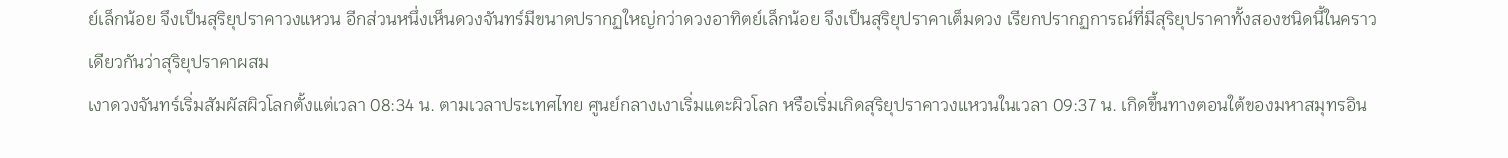ย์เล็กน้อย จึงเป็นสุริยุปราคาวงแหวน อีกส่วนหนึ่งเห็นดวงจันทร์มีขนาดปรากฏใหญ่กว่าดวงอาทิตย์เล็กน้อย จึงเป็นสุริยุปราคาเต็มดวง เรียกปรากฏการณ์ที่มีสุริยุปราคาทั้งสองชนิดนี้ในคราวเดียวกันว่าสุริยุปราคาผสม
เงาดวงจันทร์เริ่มสัมผัสผิวโลกตั้งแต่เวลา 08:34 น. ตามเวลาประเทศไทย ศูนย์กลางเงาเริ่มแตะผิวโลก หรือเริ่มเกิดสุริยุปราคาวงแหวนในเวลา 09:37 น. เกิดขึ้นทางตอนใต้ของมหาสมุทรอิน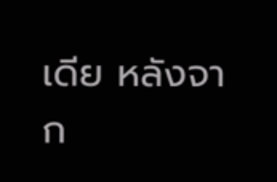เดีย หลังจาก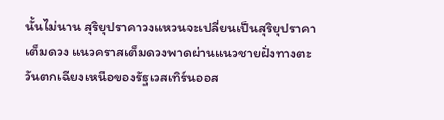นั้นไม่นาน สุริยุปราคาวงแหวนจะเปลี่ยนเป็นสุริยุปราคาเต็มดวง แนวคราสเต็มดวงพาดผ่านแนวชายฝั่งทางตะวันตกเฉียงเหนือของรัฐเวสเทิร์นออส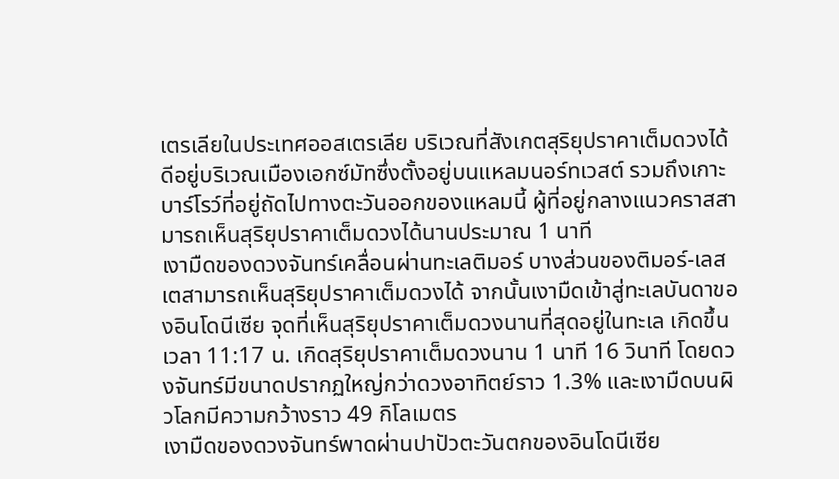เตรเลียในประเทศออสเตรเลีย บริเวณที่สังเกตสุริยุปราคาเต็มดวงได้ดีอยู่บริเวณเมืองเอกซ์มัทซึ่งตั้งอยู่บนแหลมนอร์ทเวสต์ รวมถึงเกาะบาร์โรว์ที่อยู่ถัดไปทางตะวันออกของแหลมนี้ ผู้ที่อยู่กลางแนวคราสสามารถเห็นสุริยุปราคาเต็มดวงได้นานประมาณ 1 นาที
เงามืดของดวงจันทร์เคลื่อนผ่านทะเลติมอร์ บางส่วนของติมอร์-เลสเตสามารถเห็นสุริยุปราคาเต็มดวงได้ จากนั้นเงามืดเข้าสู่ทะเลบันดาของอินโดนีเซีย จุดที่เห็นสุริยุปราคาเต็มดวงนานที่สุดอยู่ในทะเล เกิดขึ้นเวลา 11:17 น. เกิดสุริยุปราคาเต็มดวงนาน 1 นาที 16 วินาที โดยดวงจันทร์มีขนาดปรากฏใหญ่กว่าดวงอาทิตย์ราว 1.3% และเงามืดบนผิวโลกมีความกว้างราว 49 กิโลเมตร
เงามืดของดวงจันทร์พาดผ่านปาปัวตะวันตกของอินโดนีเซีย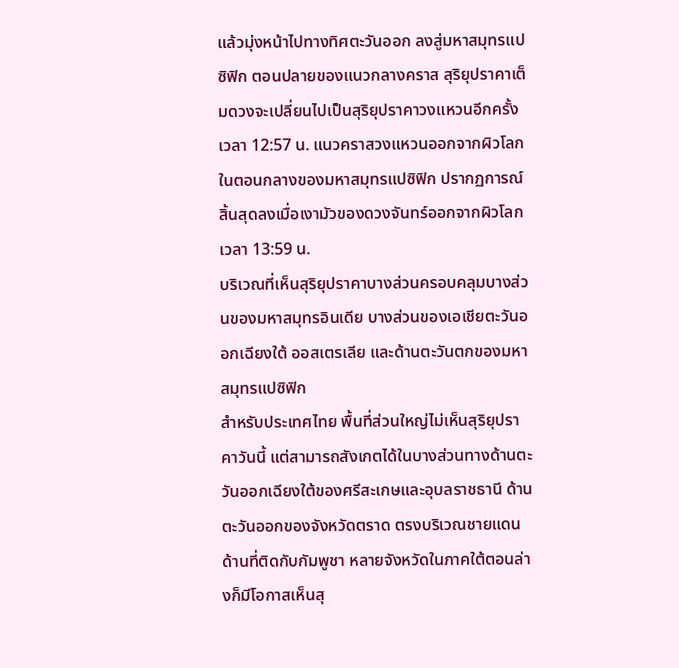แล้วมุ่งหน้าไปทางทิศตะวันออก ลงสู่มหาสมุทรแปซิฟิก ตอนปลายของแนวกลางคราส สุริยุปราคาเต็มดวงจะเปลี่ยนไปเป็นสุริยุปราคาวงแหวนอีกครั้ง เวลา 12:57 น. แนวคราสวงแหวนออกจากผิวโลกในตอนกลางของมหาสมุทรแปซิฟิก ปรากฏการณ์สิ้นสุดลงเมื่อเงามัวของดวงจันทร์ออกจากผิวโลกเวลา 13:59 น.
บริเวณที่เห็นสุริยุปราคาบางส่วนครอบคลุมบางส่วนของมหาสมุทรอินเดีย บางส่วนของเอเชียตะวันออกเฉียงใต้ ออสเตรเลีย และด้านตะวันตกของมหาสมุทรแปซิฟิก
สำหรับประเทศไทย พื้นที่ส่วนใหญ่ไม่เห็นสุริยุปราคาวันนี้ แต่สามารถสังเกตได้ในบางส่วนทางด้านตะวันออกเฉียงใต้ของศรีสะเกษและอุบลราชธานี ด้านตะวันออกของจังหวัดตราด ตรงบริเวณชายแดนด้านที่ติดกับกัมพูชา หลายจังหวัดในภาคใต้ตอนล่างก็มีโอกาสเห็นสุ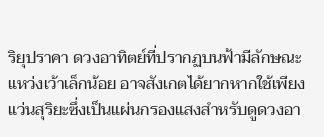ริยุปราคา ดวงอาทิตย์ที่ปรากฏบนฟ้ามีลักษณะแหว่งเว้าเล็กน้อย อาจสังเกตได้ยากหากใช้เพียงแว่นสุริยะซึ่งเป็นแผ่นกรองแสงสำหรับดูดวงอา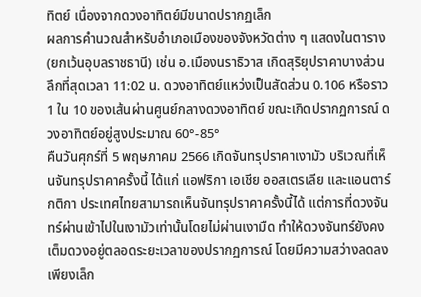ทิตย์ เนื่องจากดวงอาทิตย์มีขนาดปรากฏเล็ก
ผลการคำนวณสำหรับอำเภอเมืองของจังหวัดต่าง ๆ แสดงในตาราง (ยกเว้นอุบลราชธานี) เช่น อ.เมืองนราธิวาส เกิดสุริยุปราคาบางส่วนลึกที่สุดเวลา 11:02 น. ดวงอาทิตย์แหว่งเป็นสัดส่วน 0.106 หรือราว 1 ใน 10 ของเส้นผ่านศูนย์กลางดวงอาทิตย์ ขณะเกิดปรากฏการณ์ ดวงอาทิตย์อยู่สูงประมาณ 60°-85°
คืนวันศุกร์ที่ 5 พฤษภาคม 2566 เกิดจันทรุปราคาเงามัว บริเวณที่เห็นจันทรุปราคาครั้งนี้ ได้แก่ แอฟริกา เอเชีย ออสเตรเลีย และแอนตาร์กติกา ประเทศไทยสามารถเห็นจันทรุปราคาครั้งนี้ได้ แต่การที่ดวงจันทร์ผ่านเข้าไปในเงามัวเท่านั้นโดยไม่ผ่านเงามืด ทำให้ดวงจันทร์ยังคงเต็มดวงอยู่ตลอดระยะเวลาของปรากฏการณ์ โดยมีความสว่างลดลงเพียงเล็ก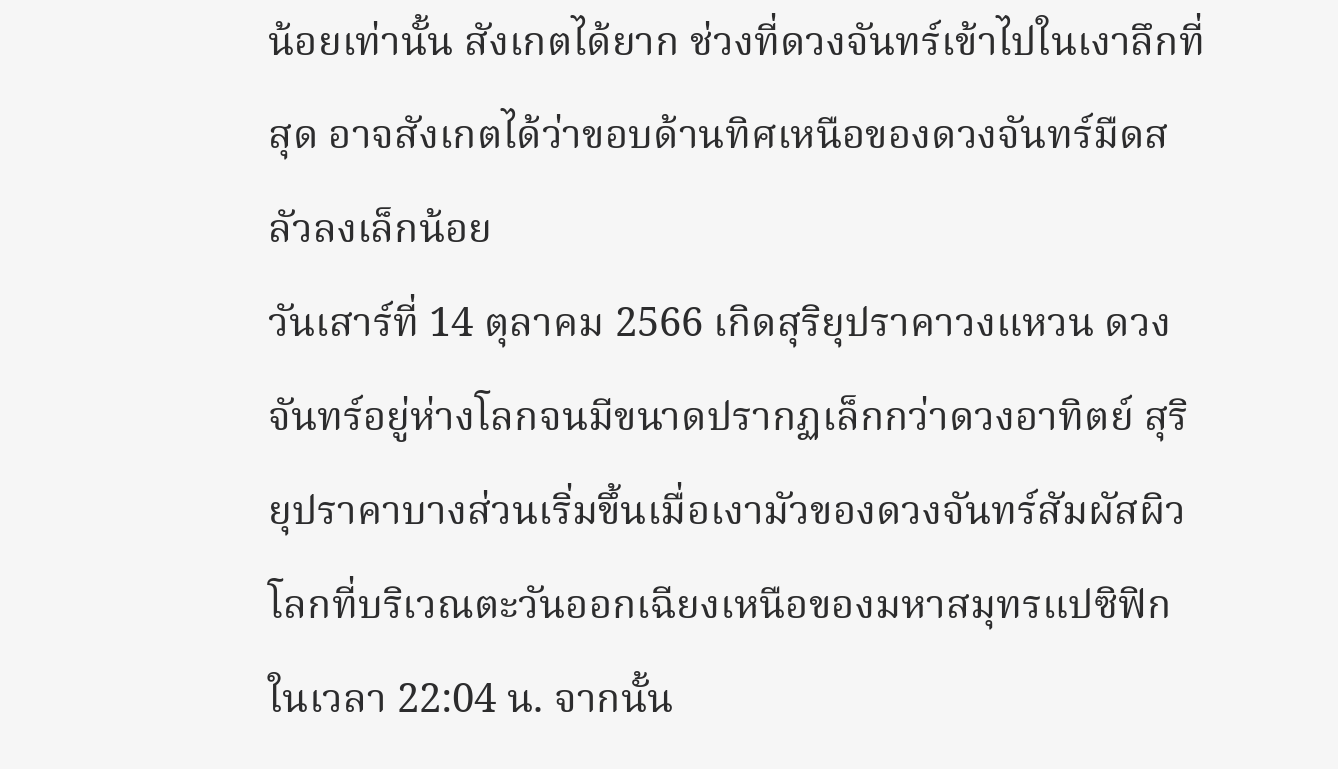น้อยเท่านั้น สังเกตได้ยาก ช่วงที่ดวงจันทร์เข้าไปในเงาลึกที่สุด อาจสังเกตได้ว่าขอบด้านทิศเหนือของดวงจันทร์มืดสลัวลงเล็กน้อย
วันเสาร์ที่ 14 ตุลาคม 2566 เกิดสุริยุปราคาวงแหวน ดวงจันทร์อยู่ห่างโลกจนมีขนาดปรากฏเล็กกว่าดวงอาทิตย์ สุริยุปราคาบางส่วนเริ่มขึ้นเมื่อเงามัวของดวงจันทร์สัมผัสผิวโลกที่บริเวณตะวันออกเฉียงเหนือของมหาสมุทรแปซิฟิกในเวลา 22:04 น. จากนั้น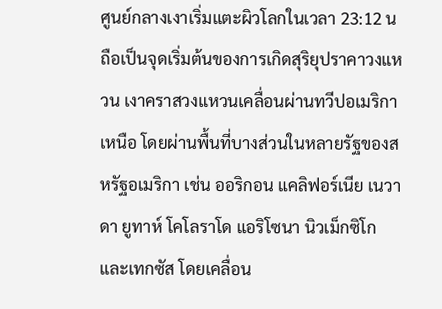ศูนย์กลางเงาเริ่มแตะผิวโลกในเวลา 23:12 น ถือเป็นจุดเริ่มต้นของการเกิดสุริยุปราคาวงแหวน เงาคราสวงแหวนเคลื่อนผ่านทวีปอเมริกาเหนือ โดยผ่านพื้นที่บางส่วนในหลายรัฐของสหรัฐอเมริกา เช่น ออริกอน แคลิฟอร์เนีย เนวาดา ยูทาห์ โคโลราโด แอริโซนา นิวเม็กซิโก และเทกซัส โดยเคลื่อน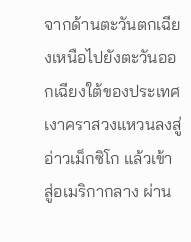จากด้านตะวันตกเฉียงเหนือไปยังตะวันออกเฉียงใต้ของประเทศ
เงาคราสวงแหวนลงสู่อ่าวเม็กซิโก แล้วเข้าสู่อเมริกากลาง ผ่าน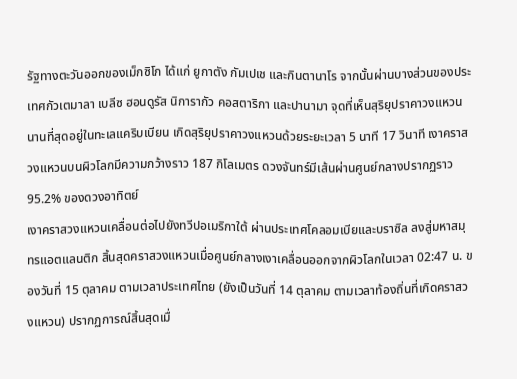รัฐทางตะวันออกของเม็กซิโก ได้แก่ ยูกาตัง กัมเปเช และกินตานาโร จากนั้นผ่านบางส่วนของประเทศกัวเตมาลา เบลีซ ฮอนดูรัส นิการากัว คอสตาริกา และปานามา จุดที่เห็นสุริยุปราคาวงแหวนนานที่สุดอยู่ในทะเลแคริบเบียน เกิดสุริยุปราคาวงแหวนด้วยระยะเวลา 5 นาที 17 วินาที เงาคราสวงแหวนบนผิวโลกมีความกว้างราว 187 กิโลเมตร ดวงจันทร์มีเส้นผ่านศูนย์กลางปรากฏราว 95.2% ของดวงอาทิตย์
เงาคราสวงแหวนเคลื่อนต่อไปยังทวีปอเมริกาใต้ ผ่านประเทศโคลอมเบียและบราซิล ลงสู่มหาสมุทรแอตแลนติก สิ้นสุดคราสวงแหวนเมื่อศูนย์กลางเงาเคลื่อนออกจากผิวโลกในเวลา 02:47 น. ของวันที่ 15 ตุลาคม ตามเวลาประเทศไทย (ยังเป็นวันที่ 14 ตุลาคม ตามเวลาท้องถิ่นที่เกิดคราสวงแหวน) ปรากฏการณ์สิ้นสุดเมื่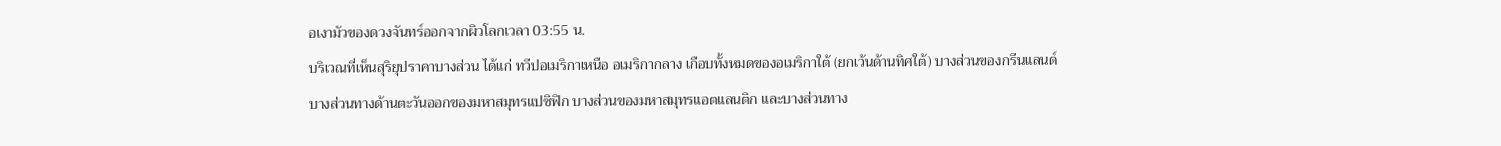อเงามัวของดวงจันทร์ออกจากผิวโลกเวลา 03:55 น.
บริเวณที่เห็นสุริยุปราคาบางส่วน ได้แก่ ทวีปอเมริกาเหนือ อเมริกากลาง เกือบทั้งหมดของอเมริกาใต้ (ยกเว้นด้านทิศใต้) บางส่วนของกรีนแลนด์ บางส่วนทางด้านตะวันออกของมหาสมุทรแปซิฟิก บางส่วนของมหาสมุทรแอตแลนติก และบางส่วนทาง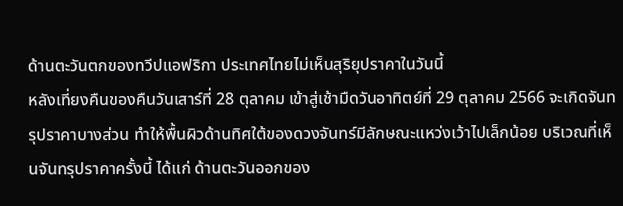ด้านตะวันตกของทวีปแอฟริกา ประเทศไทยไม่เห็นสุริยุปราคาในวันนี้
หลังเที่ยงคืนของคืนวันเสาร์ที่ 28 ตุลาคม เข้าสู่เช้ามืดวันอาทิตย์ที่ 29 ตุลาคม 2566 จะเกิดจันทรุปราคาบางส่วน ทำให้พื้นผิวด้านทิศใต้ของดวงจันทร์มีลักษณะแหว่งเว้าไปเล็กน้อย บริเวณที่เห็นจันทรุปราคาครั้งนี้ ได้แก่ ด้านตะวันออกของ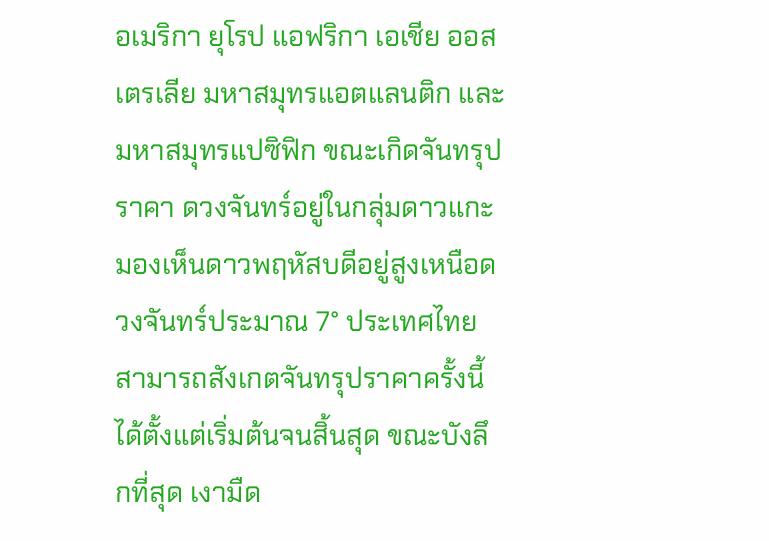อเมริกา ยุโรป แอฟริกา เอเชีย ออสเตรเลีย มหาสมุทรแอตแลนติก และมหาสมุทรแปซิฟิก ขณะเกิดจันทรุปราคา ดวงจันทร์อยู่ในกลุ่มดาวแกะ มองเห็นดาวพฤหัสบดีอยู่สูงเหนือดวงจันทร์ประมาณ 7° ประเทศไทยสามารถสังเกตจันทรุปราคาครั้งนี้ได้ตั้งแต่เริ่มต้นจนสิ้นสุด ขณะบังลึกที่สุด เงามืด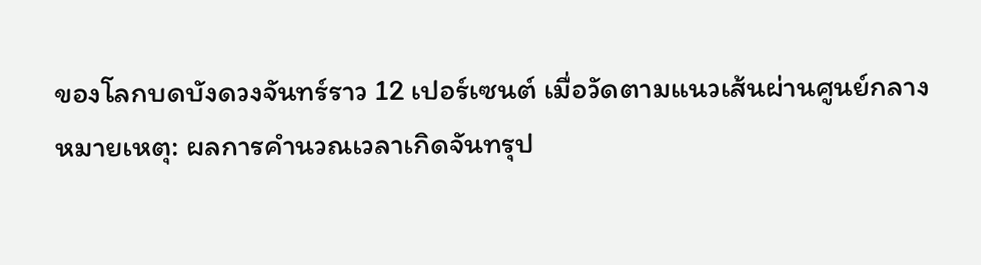ของโลกบดบังดวงจันทร์ราว 12 เปอร์เซนต์ เมื่อวัดตามแนวเส้นผ่านศูนย์กลาง
หมายเหตุ: ผลการคำนวณเวลาเกิดจันทรุป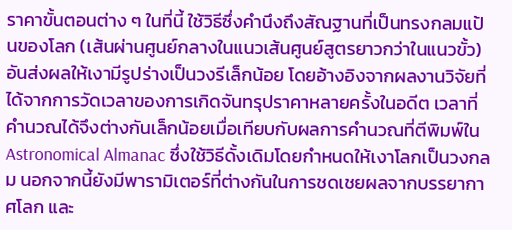ราคาขั้นตอนต่าง ๆ ในที่นี้ ใช้วิธีซึ่งคำนึงถึงสัณฐานที่เป็นทรงกลมแป้นของโลก (เส้นผ่านศูนย์กลางในแนวเส้นศูนย์สูตรยาวกว่าในแนวขั้ว) อันส่งผลให้เงามีรูปร่างเป็นวงรีเล็กน้อย โดยอ้างอิงจากผลงานวิจัยที่ได้จากการวัดเวลาของการเกิดจันทรุปราคาหลายครั้งในอดีต เวลาที่คำนวณได้จึงต่างกันเล็กน้อยเมื่อเทียบกับผลการคำนวณที่ตีพิมพ์ใน Astronomical Almanac ซึ่งใช้วิธีดั้งเดิมโดยกำหนดให้เงาโลกเป็นวงกลม นอกจากนี้ยังมีพารามิเตอร์ที่ต่างกันในการชดเชยผลจากบรรยากาศโลก และ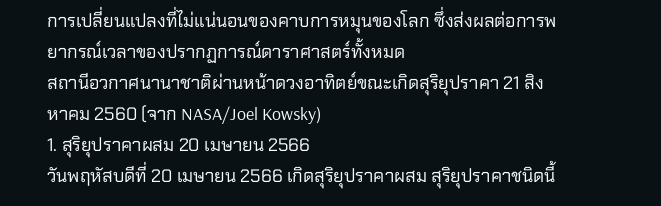การเปลี่ยนแปลงที่ไม่แน่นอนของคาบการหมุนของโลก ซึ่งส่งผลต่อการพยากรณ์เวลาของปรากฏการณ์ดาราศาสตร์ทั้งหมด
สถานีอวกาศนานาชาติผ่านหน้าดวงอาทิตย์ขณะเกิดสุริยุปราคา 21 สิงหาคม 2560 (จาก NASA/Joel Kowsky)
1. สุริยุปราคาผสม 20 เมษายน 2566
วันพฤหัสบดีที่ 20 เมษายน 2566 เกิดสุริยุปราคาผสม สุริยุปราคาชนิดนี้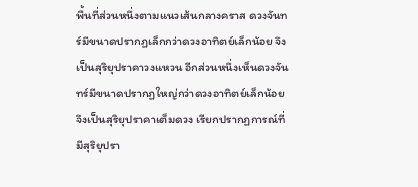พื้นที่ส่วนหนึ่งตามแนวเส้นกลางคราส ดวงจันทร์มีขนาดปรากฏเล็กกว่าดวงอาทิตย์เล็กน้อย จึงเป็นสุริยุปราคาวงแหวน อีกส่วนหนึ่งเห็นดวงจันทร์มีขนาดปรากฏใหญ่กว่าดวงอาทิตย์เล็กน้อย จึงเป็นสุริยุปราคาเต็มดวง เรียกปรากฏการณ์ที่มีสุริยุปรา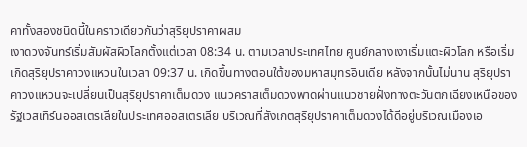คาทั้งสองชนิดนี้ในคราวเดียวกันว่าสุริยุปราคาผสม
เงาดวงจันทร์เริ่มสัมผัสผิวโลกตั้งแต่เวลา 08:34 น. ตามเวลาประเทศไทย ศูนย์กลางเงาเริ่มแตะผิวโลก หรือเริ่มเกิดสุริยุปราคาวงแหวนในเวลา 09:37 น. เกิดขึ้นทางตอนใต้ของมหาสมุทรอินเดีย หลังจากนั้นไม่นาน สุริยุปราคาวงแหวนจะเปลี่ยนเป็นสุริยุปราคาเต็มดวง แนวคราสเต็มดวงพาดผ่านแนวชายฝั่งทางตะวันตกเฉียงเหนือของรัฐเวสเทิร์นออสเตรเลียในประเทศออสเตรเลีย บริเวณที่สังเกตสุริยุปราคาเต็มดวงได้ดีอยู่บริเวณเมืองเอ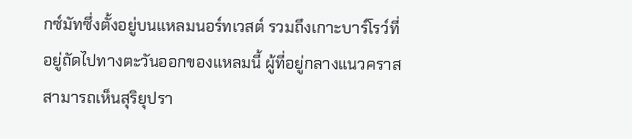กซ์มัทซึ่งตั้งอยู่บนแหลมนอร์ทเวสต์ รวมถึงเกาะบาร์โรว์ที่อยู่ถัดไปทางตะวันออกของแหลมนี้ ผู้ที่อยู่กลางแนวคราสสามารถเห็นสุริยุปรา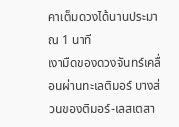คาเต็มดวงได้นานประมาณ 1 นาที
เงามืดของดวงจันทร์เคลื่อนผ่านทะเลติมอร์ บางส่วนของติมอร์-เลสเตสา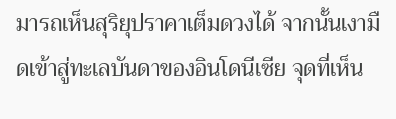มารถเห็นสุริยุปราคาเต็มดวงได้ จากนั้นเงามืดเข้าสู่ทะเลบันดาของอินโดนีเซีย จุดที่เห็น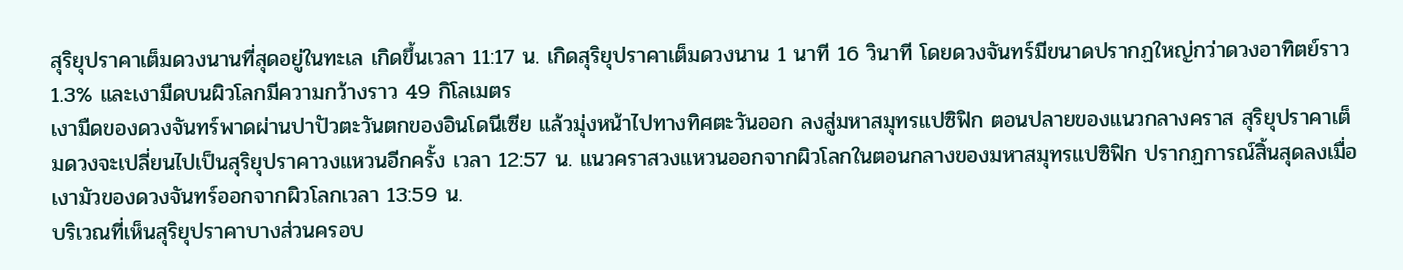สุริยุปราคาเต็มดวงนานที่สุดอยู่ในทะเล เกิดขึ้นเวลา 11:17 น. เกิดสุริยุปราคาเต็มดวงนาน 1 นาที 16 วินาที โดยดวงจันทร์มีขนาดปรากฏใหญ่กว่าดวงอาทิตย์ราว 1.3% และเงามืดบนผิวโลกมีความกว้างราว 49 กิโลเมตร
เงามืดของดวงจันทร์พาดผ่านปาปัวตะวันตกของอินโดนีเซีย แล้วมุ่งหน้าไปทางทิศตะวันออก ลงสู่มหาสมุทรแปซิฟิก ตอนปลายของแนวกลางคราส สุริยุปราคาเต็มดวงจะเปลี่ยนไปเป็นสุริยุปราคาวงแหวนอีกครั้ง เวลา 12:57 น. แนวคราสวงแหวนออกจากผิวโลกในตอนกลางของมหาสมุทรแปซิฟิก ปรากฏการณ์สิ้นสุดลงเมื่อเงามัวของดวงจันทร์ออกจากผิวโลกเวลา 13:59 น.
บริเวณที่เห็นสุริยุปราคาบางส่วนครอบ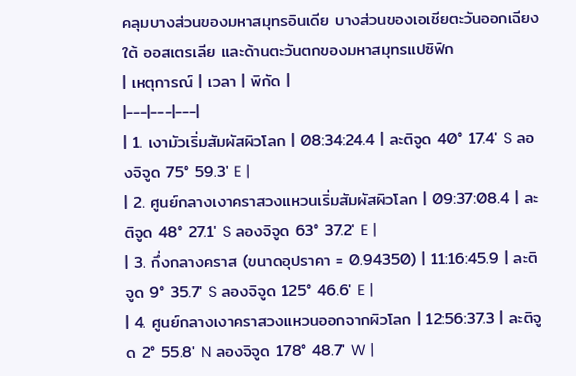คลุมบางส่วนของมหาสมุทรอินเดีย บางส่วนของเอเชียตะวันออกเฉียงใต้ ออสเตรเลีย และด้านตะวันตกของมหาสมุทรแปซิฟิก
| เหตุการณ์ | เวลา | พิกัด |
|---|---|---|
| 1. เงามัวเริ่มสัมผัสผิวโลก | 08:34:24.4 | ละติจูด 40° 17.4′ S ลองจิจูด 75° 59.3′ E |
| 2. ศูนย์กลางเงาคราสวงแหวนเริ่มสัมผัสผิวโลก | 09:37:08.4 | ละติจูด 48° 27.1′ S ลองจิจูด 63° 37.2′ E |
| 3. กึ่งกลางคราส (ขนาดอุปราคา = 0.94350) | 11:16:45.9 | ละติจูด 9° 35.7′ S ลองจิจูด 125° 46.6′ E |
| 4. ศูนย์กลางเงาคราสวงแหวนออกจากผิวโลก | 12:56:37.3 | ละติจูด 2° 55.8′ N ลองจิจูด 178° 48.7′ W |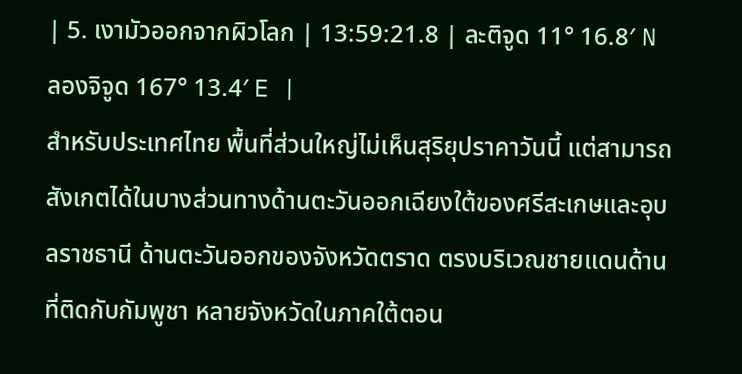| 5. เงามัวออกจากผิวโลก | 13:59:21.8 | ละติจูด 11° 16.8′ N ลองจิจูด 167° 13.4′ E |
สำหรับประเทศไทย พื้นที่ส่วนใหญ่ไม่เห็นสุริยุปราคาวันนี้ แต่สามารถสังเกตได้ในบางส่วนทางด้านตะวันออกเฉียงใต้ของศรีสะเกษและอุบลราชธานี ด้านตะวันออกของจังหวัดตราด ตรงบริเวณชายแดนด้านที่ติดกับกัมพูชา หลายจังหวัดในภาคใต้ตอน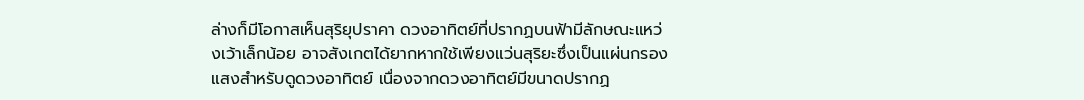ล่างก็มีโอกาสเห็นสุริยุปราคา ดวงอาทิตย์ที่ปรากฏบนฟ้ามีลักษณะแหว่งเว้าเล็กน้อย อาจสังเกตได้ยากหากใช้เพียงแว่นสุริยะซึ่งเป็นแผ่นกรองแสงสำหรับดูดวงอาทิตย์ เนื่องจากดวงอาทิตย์มีขนาดปรากฏ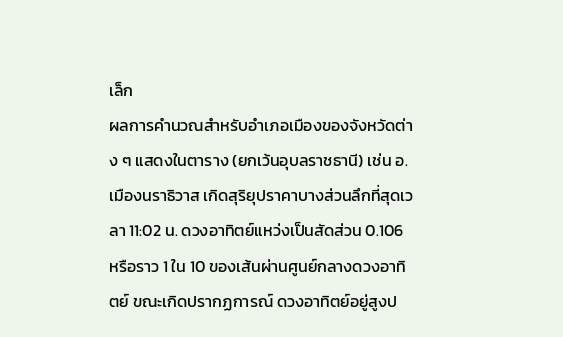เล็ก
ผลการคำนวณสำหรับอำเภอเมืองของจังหวัดต่าง ๆ แสดงในตาราง (ยกเว้นอุบลราชธานี) เช่น อ.เมืองนราธิวาส เกิดสุริยุปราคาบางส่วนลึกที่สุดเวลา 11:02 น. ดวงอาทิตย์แหว่งเป็นสัดส่วน 0.106 หรือราว 1 ใน 10 ของเส้นผ่านศูนย์กลางดวงอาทิตย์ ขณะเกิดปรากฏการณ์ ดวงอาทิตย์อยู่สูงป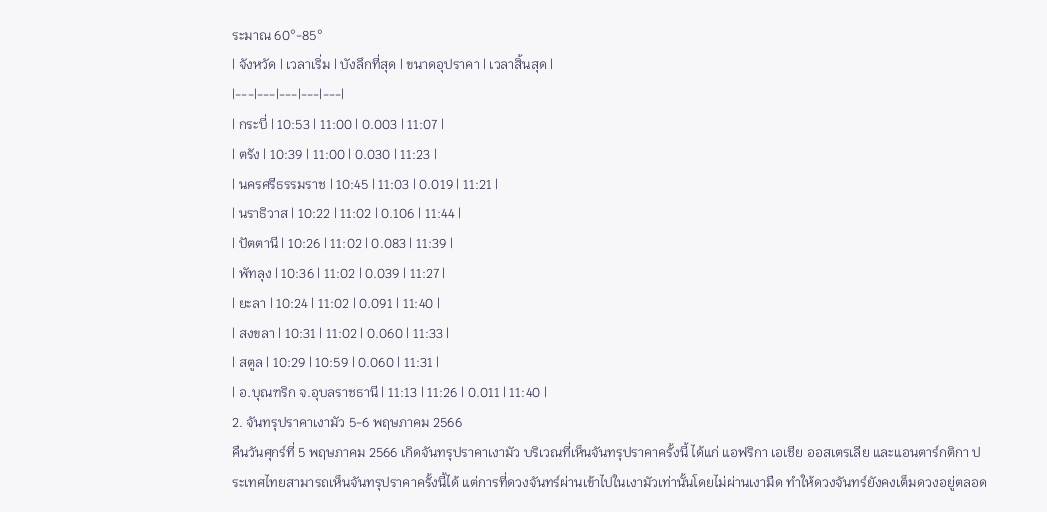ระมาณ 60°-85°
| จังหวัด | เวลาเริ่ม | บังลึกที่สุด | ขนาดอุปราคา | เวลาสิ้นสุด |
|---|---|---|---|---|
| กระบี่ | 10:53 | 11:00 | 0.003 | 11:07 |
| ตรัง | 10:39 | 11:00 | 0.030 | 11:23 |
| นครศรีธรรมราช | 10:45 | 11:03 | 0.019 | 11:21 |
| นราธิวาส | 10:22 | 11:02 | 0.106 | 11:44 |
| ปัตตานี | 10:26 | 11:02 | 0.083 | 11:39 |
| พัทลุง | 10:36 | 11:02 | 0.039 | 11:27 |
| ยะลา | 10:24 | 11:02 | 0.091 | 11:40 |
| สงขลา | 10:31 | 11:02 | 0.060 | 11:33 |
| สตูล | 10:29 | 10:59 | 0.060 | 11:31 |
| อ.บุณฑริก จ.อุบลราชธานี | 11:13 | 11:26 | 0.011 | 11:40 |
2. จันทรุปราคาเงามัว 5-6 พฤษภาคม 2566
คืนวันศุกร์ที่ 5 พฤษภาคม 2566 เกิดจันทรุปราคาเงามัว บริเวณที่เห็นจันทรุปราคาครั้งนี้ ได้แก่ แอฟริกา เอเชีย ออสเตรเลีย และแอนตาร์กติกา ประเทศไทยสามารถเห็นจันทรุปราคาครั้งนี้ได้ แต่การที่ดวงจันทร์ผ่านเข้าไปในเงามัวเท่านั้นโดยไม่ผ่านเงามืด ทำให้ดวงจันทร์ยังคงเต็มดวงอยู่ตลอด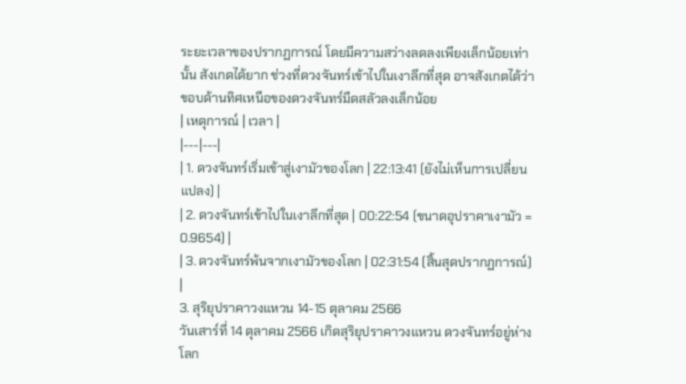ระยะเวลาของปรากฏการณ์ โดยมีความสว่างลดลงเพียงเล็กน้อยเท่านั้น สังเกตได้ยาก ช่วงที่ดวงจันทร์เข้าไปในเงาลึกที่สุด อาจสังเกตได้ว่าขอบด้านทิศเหนือของดวงจันทร์มืดสลัวลงเล็กน้อย
| เหตุการณ์ | เวลา |
|---|---|
| 1. ดวงจันทร์เริ่มเข้าสู่เงามัวของโลก | 22:13:41 (ยังไม่เห็นการเปลี่ยนแปลง) |
| 2. ดวงจันทร์เข้าไปในเงาลึกที่สุด | 00:22:54 (ขนาดอุปราคาเงามัว = 0.9654) |
| 3. ดวงจันทร์พ้นจากเงามัวของโลก | 02:31:54 (สิ้นสุดปรากฏการณ์) |
3. สุริยุปราคาวงแหวน 14-15 ตุลาคม 2566
วันเสาร์ที่ 14 ตุลาคม 2566 เกิดสุริยุปราคาวงแหวน ดวงจันทร์อยู่ห่างโลก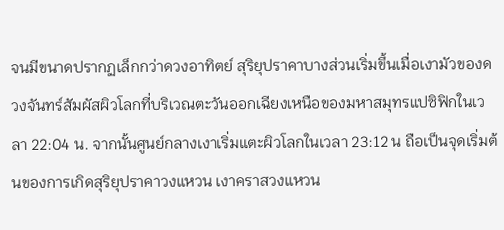จนมีขนาดปรากฏเล็กกว่าดวงอาทิตย์ สุริยุปราคาบางส่วนเริ่มขึ้นเมื่อเงามัวของดวงจันทร์สัมผัสผิวโลกที่บริเวณตะวันออกเฉียงเหนือของมหาสมุทรแปซิฟิกในเวลา 22:04 น. จากนั้นศูนย์กลางเงาเริ่มแตะผิวโลกในเวลา 23:12 น ถือเป็นจุดเริ่มต้นของการเกิดสุริยุปราคาวงแหวน เงาคราสวงแหวน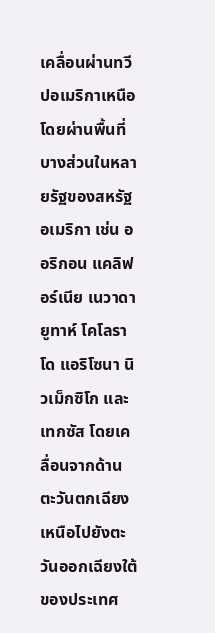เคลื่อนผ่านทวีปอเมริกาเหนือ โดยผ่านพื้นที่บางส่วนในหลายรัฐของสหรัฐอเมริกา เช่น ออริกอน แคลิฟอร์เนีย เนวาดา ยูทาห์ โคโลราโด แอริโซนา นิวเม็กซิโก และเทกซัส โดยเคลื่อนจากด้านตะวันตกเฉียงเหนือไปยังตะวันออกเฉียงใต้ของประเทศ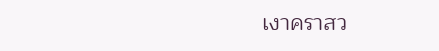เงาคราสว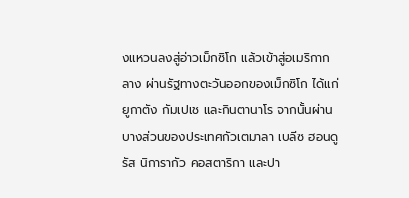งแหวนลงสู่อ่าวเม็กซิโก แล้วเข้าสู่อเมริกากลาง ผ่านรัฐทางตะวันออกของเม็กซิโก ได้แก่ ยูกาตัง กัมเปเช และกินตานาโร จากนั้นผ่านบางส่วนของประเทศกัวเตมาลา เบลีซ ฮอนดูรัส นิการากัว คอสตาริกา และปา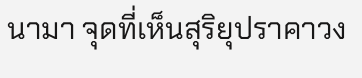นามา จุดที่เห็นสุริยุปราคาวง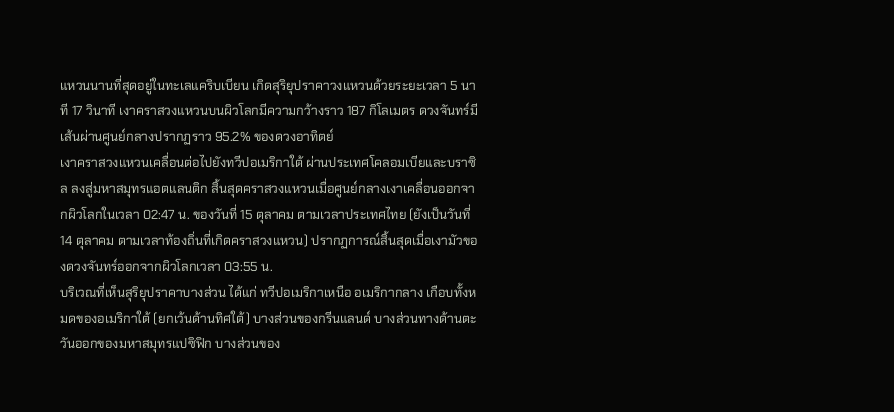แหวนนานที่สุดอยู่ในทะเลแคริบเบียน เกิดสุริยุปราคาวงแหวนด้วยระยะเวลา 5 นาที 17 วินาที เงาคราสวงแหวนบนผิวโลกมีความกว้างราว 187 กิโลเมตร ดวงจันทร์มีเส้นผ่านศูนย์กลางปรากฏราว 95.2% ของดวงอาทิตย์
เงาคราสวงแหวนเคลื่อนต่อไปยังทวีปอเมริกาใต้ ผ่านประเทศโคลอมเบียและบราซิล ลงสู่มหาสมุทรแอตแลนติก สิ้นสุดคราสวงแหวนเมื่อศูนย์กลางเงาเคลื่อนออกจากผิวโลกในเวลา 02:47 น. ของวันที่ 15 ตุลาคม ตามเวลาประเทศไทย (ยังเป็นวันที่ 14 ตุลาคม ตามเวลาท้องถิ่นที่เกิดคราสวงแหวน) ปรากฏการณ์สิ้นสุดเมื่อเงามัวของดวงจันทร์ออกจากผิวโลกเวลา 03:55 น.
บริเวณที่เห็นสุริยุปราคาบางส่วน ได้แก่ ทวีปอเมริกาเหนือ อเมริกากลาง เกือบทั้งหมดของอเมริกาใต้ (ยกเว้นด้านทิศใต้) บางส่วนของกรีนแลนด์ บางส่วนทางด้านตะวันออกของมหาสมุทรแปซิฟิก บางส่วนของ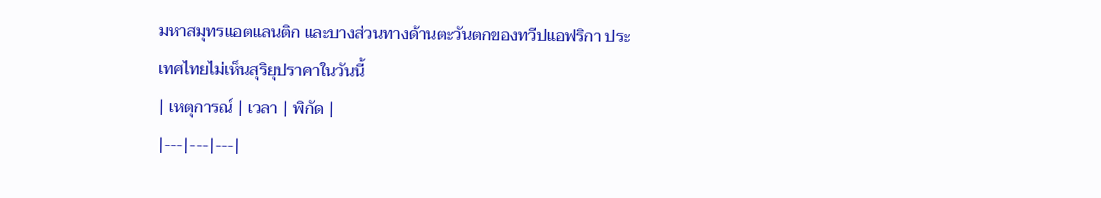มหาสมุทรแอตแลนติก และบางส่วนทางด้านตะวันตกของทวีปแอฟริกา ประเทศไทยไม่เห็นสุริยุปราคาในวันนี้
| เหตุการณ์ | เวลา | พิกัด |
|---|---|---|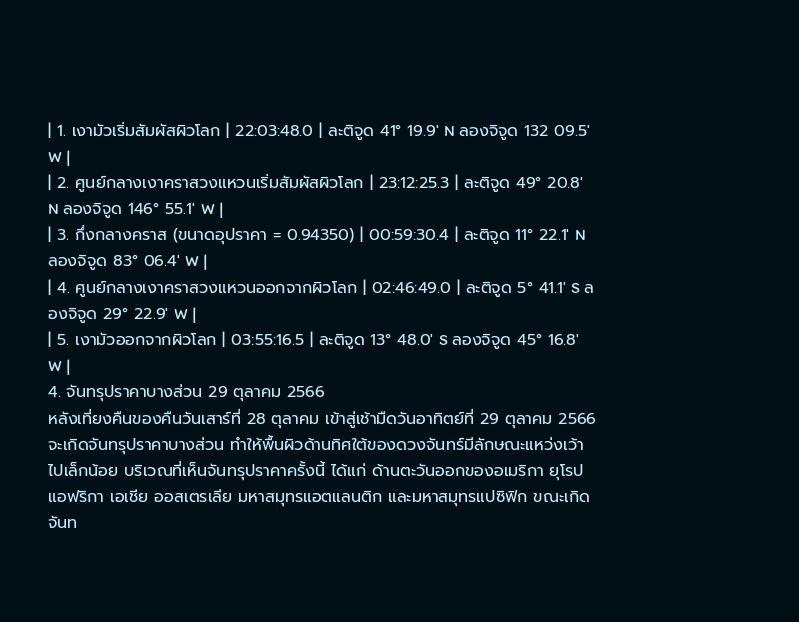| 1. เงามัวเริ่มสัมผัสผิวโลก | 22:03:48.0 | ละติจูด 41° 19.9′ N ลองจิจูด 132 09.5′ W |
| 2. ศูนย์กลางเงาคราสวงแหวนเริ่มสัมผัสผิวโลก | 23:12:25.3 | ละติจูด 49° 20.8′ N ลองจิจูด 146° 55.1′ W |
| 3. กึ่งกลางคราส (ขนาดอุปราคา = 0.94350) | 00:59:30.4 | ละติจูด 11° 22.1′ N ลองจิจูด 83° 06.4′ W |
| 4. ศูนย์กลางเงาคราสวงแหวนออกจากผิวโลก | 02:46:49.0 | ละติจูด 5° 41.1′ S ลองจิจูด 29° 22.9′ W |
| 5. เงามัวออกจากผิวโลก | 03:55:16.5 | ละติจูด 13° 48.0′ S ลองจิจูด 45° 16.8′ W |
4. จันทรุปราคาบางส่วน 29 ตุลาคม 2566
หลังเที่ยงคืนของคืนวันเสาร์ที่ 28 ตุลาคม เข้าสู่เช้ามืดวันอาทิตย์ที่ 29 ตุลาคม 2566 จะเกิดจันทรุปราคาบางส่วน ทำให้พื้นผิวด้านทิศใต้ของดวงจันทร์มีลักษณะแหว่งเว้าไปเล็กน้อย บริเวณที่เห็นจันทรุปราคาครั้งนี้ ได้แก่ ด้านตะวันออกของอเมริกา ยุโรป แอฟริกา เอเชีย ออสเตรเลีย มหาสมุทรแอตแลนติก และมหาสมุทรแปซิฟิก ขณะเกิดจันท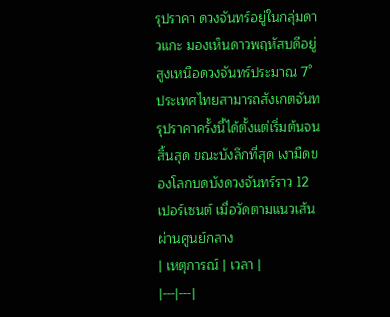รุปราคา ดวงจันทร์อยู่ในกลุ่มดาวแกะ มองเห็นดาวพฤหัสบดีอยู่สูงเหนือดวงจันทร์ประมาณ 7° ประเทศไทยสามารถสังเกตจันทรุปราคาครั้งนี้ได้ตั้งแต่เริ่มต้นจนสิ้นสุด ขณะบังลึกที่สุด เงามืดของโลกบดบังดวงจันทร์ราว 12 เปอร์เซนต์ เมื่อวัดตามแนวเส้นผ่านศูนย์กลาง
| เหตุการณ์ | เวลา |
|---|---|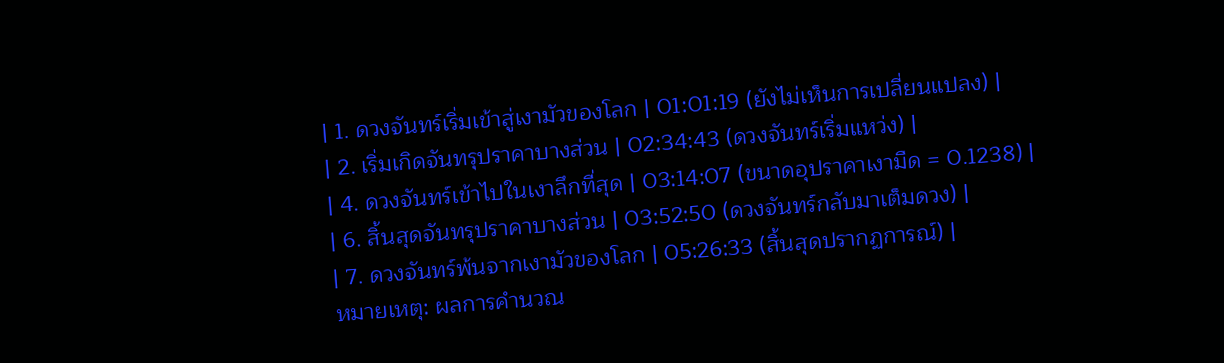| 1. ดวงจันทร์เริ่มเข้าสู่เงามัวของโลก | 01:01:19 (ยังไม่เห็นการเปลี่ยนแปลง) |
| 2. เริ่มเกิดจันทรุปราคาบางส่วน | 02:34:43 (ดวงจันทร์เริ่มแหว่ง) |
| 4. ดวงจันทร์เข้าไปในเงาลึกที่สุด | 03:14:07 (ขนาดอุปราคาเงามืด = 0.1238) |
| 6. สิ้นสุดจันทรุปราคาบางส่วน | 03:52:50 (ดวงจันทร์กลับมาเต็มดวง) |
| 7. ดวงจันทร์พ้นจากเงามัวของโลก | 05:26:33 (สิ้นสุดปรากฏการณ์) |
หมายเหตุ: ผลการคำนวณ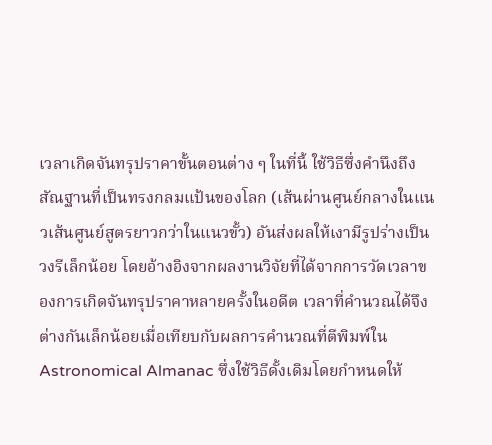เวลาเกิดจันทรุปราคาขั้นตอนต่าง ๆ ในที่นี้ ใช้วิธีซึ่งคำนึงถึงสัณฐานที่เป็นทรงกลมแป้นของโลก (เส้นผ่านศูนย์กลางในแนวเส้นศูนย์สูตรยาวกว่าในแนวขั้ว) อันส่งผลให้เงามีรูปร่างเป็นวงรีเล็กน้อย โดยอ้างอิงจากผลงานวิจัยที่ได้จากการวัดเวลาของการเกิดจันทรุปราคาหลายครั้งในอดีต เวลาที่คำนวณได้จึงต่างกันเล็กน้อยเมื่อเทียบกับผลการคำนวณที่ตีพิมพ์ใน Astronomical Almanac ซึ่งใช้วิธีดั้งเดิมโดยกำหนดให้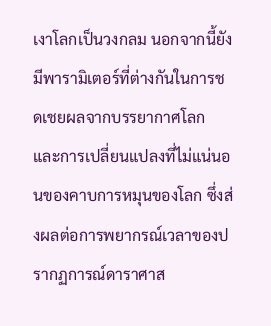เงาโลกเป็นวงกลม นอกจากนี้ยังมีพารามิเตอร์ที่ต่างกันในการชดเชยผลจากบรรยากาศโลก และการเปลี่ยนแปลงที่ไม่แน่นอนของคาบการหมุนของโลก ซึ่งส่งผลต่อการพยากรณ์เวลาของปรากฏการณ์ดาราศาส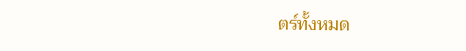ตร์ทั้งหมด